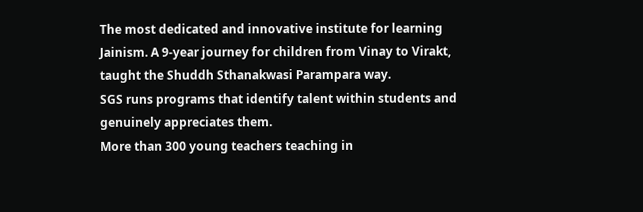The most dedicated and innovative institute for learning Jainism. A 9-year journey for children from Vinay to Virakt, taught the Shuddh Sthanakwasi Parampara way.
SGS runs programs that identify talent within students and genuinely appreciates them.
More than 300 young teachers teaching in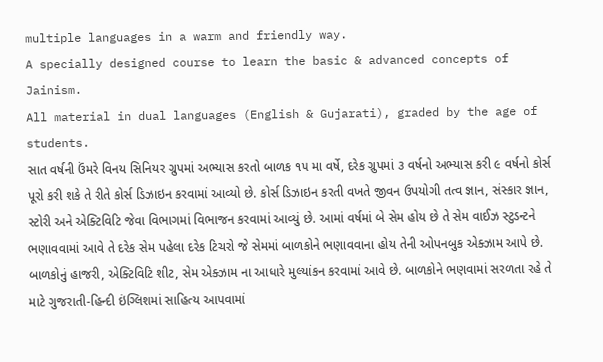multiple languages in a warm and friendly way.
A specially designed course to learn the basic & advanced concepts of Jainism.
All material in dual languages (English & Gujarati), graded by the age of students.
સાત વર્ષની ઉંમરે વિનય સિનિયર ગ્રુપમાં અભ્યાસ કરતો બાળક ૧૫ મા વર્ષે, દરેક ગ્રુપમાં ૩ વર્ષનો અભ્યાસ કરી ૯ વર્ષનો કોર્સ પૂરો કરી શકે તે રીતે કોર્સ ડિઝાઇન કરવામાં આવ્યો છે. કોર્સ ડિઝાઇન કરતી વખતે જીવન ઉપયોગી તત્વ જ્ઞાન, સંસ્કાર જ્ઞાન, સ્ટોરી અને એક્ટિવિટિ જેવા વિભાગમાં વિભાજન કરવામાં આવ્યું છે. આમાં વર્ષમાં બે સેમ હોય છે તે સેમ વાઈઝ સ્ટુડન્ટને ભણાવવામાં આવે તે દરેક સેમ પહેલા દરેક ટિચરો જે સેમમાં બાળકોને ભણાવવાના હોય તેની ઓપનબુક એક્ઝામ આપે છે.
બાળકોનું હાજરી, એક્ટિવિટિ શીટ, સેમ એક્ઝામ ના આધારે મુલ્યાંકન કરવામાં આવે છે. બાળકોને ભણવામાં સરળતા રહે તે માટે ગુજરાતી-હિન્દી ઇંગ્લિશમાં સાહિત્ય આપવામાં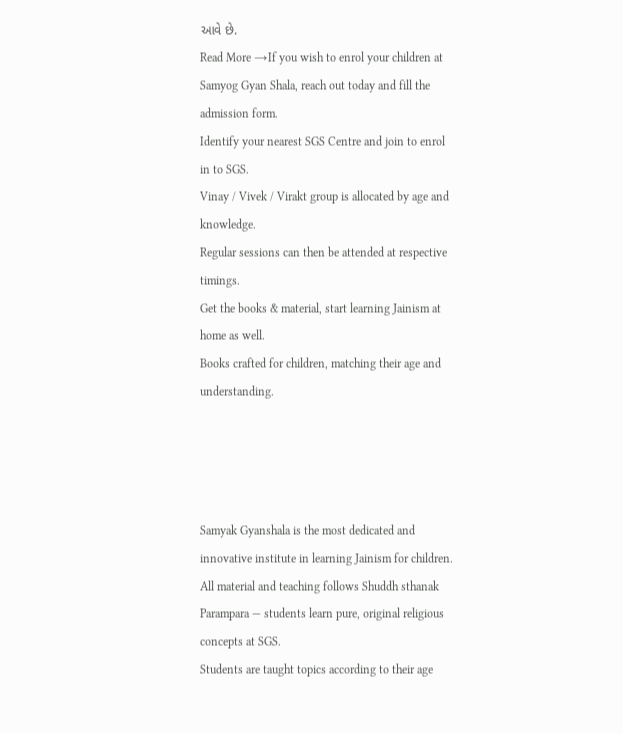આવે છે.
Read More →If you wish to enrol your children at Samyog Gyan Shala, reach out today and fill the admission form.
Identify your nearest SGS Centre and join to enrol in to SGS.
Vinay / Vivek / Virakt group is allocated by age and knowledge.
Regular sessions can then be attended at respective timings.
Get the books & material, start learning Jainism at home as well.
Books crafted for children, matching their age and understanding.




Samyak Gyanshala is the most dedicated and innovative institute in learning Jainism for children.
All material and teaching follows Shuddh sthanak Parampara — students learn pure, original religious concepts at SGS.
Students are taught topics according to their age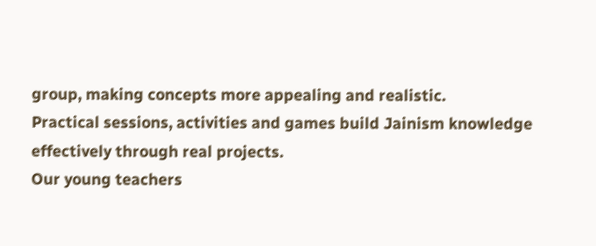group, making concepts more appealing and realistic.
Practical sessions, activities and games build Jainism knowledge effectively through real projects.
Our young teachers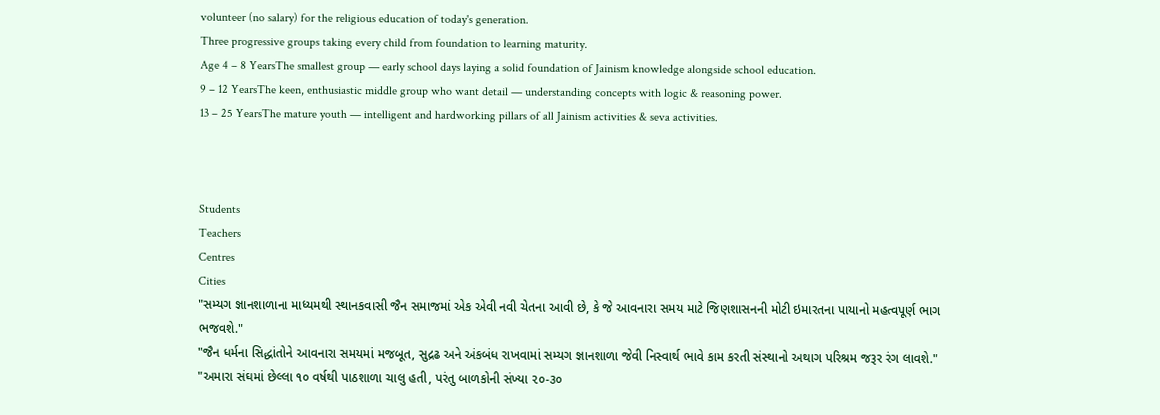volunteer (no salary) for the religious education of today's generation.
Three progressive groups taking every child from foundation to learning maturity.
Age 4 – 8 YearsThe smallest group — early school days laying a solid foundation of Jainism knowledge alongside school education.
9 – 12 YearsThe keen, enthusiastic middle group who want detail — understanding concepts with logic & reasoning power.
13 – 25 YearsThe mature youth — intelligent and hardworking pillars of all Jainism activities & seva activities.



Students
Teachers
Centres
Cities
"સમ્યગ જ્ઞાનશાળાના માધ્યમથી સ્થાનકવાસી જૈન સમાજમાં એક એવી નવી ચેતના આવી છે, કે જે આવનારા સમય માટે જિણશાસનની મોટી ઇમારતના પાયાનો મહત્વપૂર્ણ ભાગ ભજવશે."
"જૈન ધર્મના સિદ્ધાંતોને આવનારા સમયમાં મજબૂત, સુદ્રઢ અને અંકબંધ રાખવામાં સમ્યગ જ્ઞાનશાળા જેવી નિસ્વાર્થ ભાવે કામ કરતી સંસ્થાનો અથાગ પરિશ્રમ જરૂર રંગ લાવશે."
"અમારા સંઘમાં છેલ્લા ૧૦ વર્ષથી પાઠશાળા ચાલુ હતી, પરંતુ બાળકોની સંખ્યા ૨૦-૩૦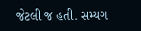જેટલી જ હતી. સમ્યગ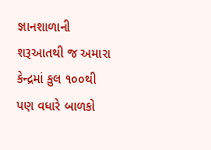જ્ઞાનશાળાની શરૂઆતથી જ અમારા કેન્દ્રમાં કુલ ૧૦૦થી પણ વધારે બાળકો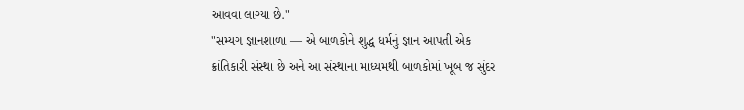આવવા લાગ્યા છે."
"સમ્યગ જ્ઞાનશાળા — એ બાળકોને શુદ્ધ ધર્મનું જ્ઞાન આપતી એક ક્રાંતિકારી સંસ્થા છે અને આ સંસ્થાના માધ્યમથી બાળકોમાં ખૂબ જ સુંદર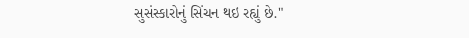સુસંસ્કારોનું સિંચન થઇ રહ્યું છે."